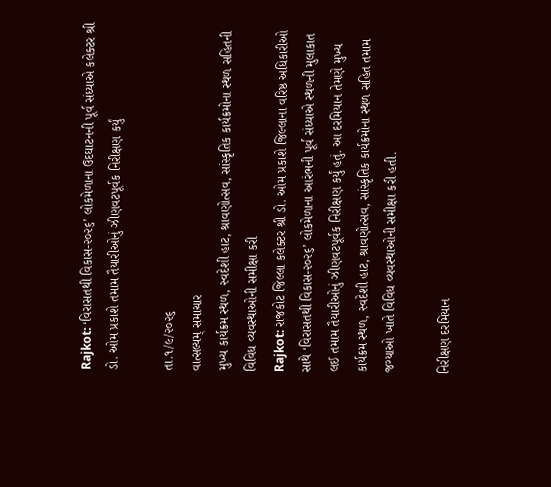Rajkot: ‘વિરાસતથી વિકાસ-૨૦૨૬’ લોકમેળાના ઉદઘાટનની પૂર્વ સંધ્યાએ કલેક્ટર શ્રી ડો. ઓમ પ્રકાશે તમામ તૈયારીઓનું ઝીણવટપૂર્વક નિરીક્ષણ કર્યું

તા.૧/૯/૨૦૨૬
વાત્સલ્યમ્ સમાચાર
મુખ્ય કાર્યક્રમ સ્થળ, સ્વદેશી હાટ, શ્રાવણોત્સવ, સાંસ્કૃતિક કાર્યક્રમોના સ્થળ સહિતની વિવિધ વ્યવસ્થાઓની સમીક્ષા કરી
Rajkot: રાજકોટ જિલ્લા કલેક્ટર શ્રી ડો. ઓમ પ્રકાશે જિલ્લાના વરિષ્ઠ અધિકારીઓ સાથે ‘વિરાસતથી વિકાસ-૨૦૨૬’ લોકમેળાના આરંભની પૂર્વ સંધ્યાએ સ્થળની મુલાકાત લઈ તમામ તૈયારીઓનું ઝીણવટપૂર્વક નિરીક્ષણ કર્યું હતું. આ દરમિયાન તેમણે મુખ્ય કાર્યક્રમ સ્થળ, સ્વદેશી હાટ, શ્રાવણોત્સવ, સાંસ્કૃતિક કાર્યક્રમોના સ્થળ સહિત તમામ જગ્યાઓ ખાતે વિવિધ વ્યવસ્થાઓની સમીક્ષા કરી હતી.

નિરીક્ષણ દરમિયાન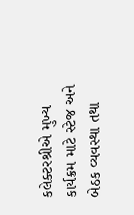કલેક્ટરશ્રીએ મુખ્ય કાર્યક્રમ માટે સ્ટેજ અને બેઠક વ્યવસ્થા તથા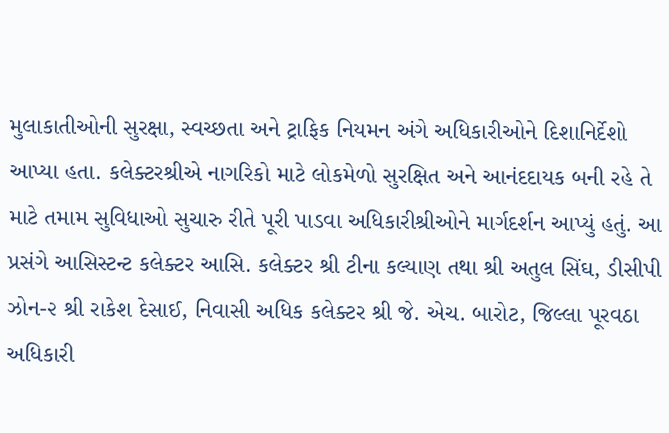મુલાકાતીઓની સુરક્ષા, સ્વચ્છતા અને ટ્રાફિક નિયમન અંગે અધિકારીઓને દિશાનિર્દેશો આપ્યા હતા. કલેક્ટરશ્રીએ નાગરિકો માટે લોકમેળો સુરક્ષિત અને આનંદદાયક બની રહે તે માટે તમામ સુવિધાઓ સુચારુ રીતે પૂરી પાડવા અધિકારીશ્રીઓને માર્ગદર્શન આપ્યું હતું. આ પ્રસંગે આસિસ્ટન્ટ કલેક્ટર આસિ. કલેક્ટર શ્રી ટીના કલ્યાણ તથા શ્રી અતુલ સિંઘ, ડીસીપી ઝોન-૨ શ્રી રાકેશ દેસાઈ, નિવાસી અધિક કલેક્ટર શ્રી જે. એચ. બારોટ, જિલ્લા પૂરવઠા અધિકારી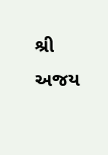શ્રી અજય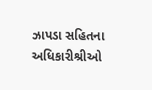ઝાપડા સહિતના અધિકારીશ્રીઓ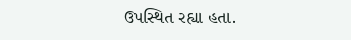ઉપસ્થિત રહ્યા હતા.